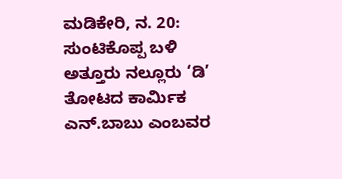ಮಡಿಕೇರಿ, ನ. 20: ಸುಂಟಿಕೊಪ್ಪ ಬಳಿ ಅತ್ತೂರು ನಲ್ಲೂರು ‘ಡಿ’ ತೋಟದ ಕಾರ್ಮಿಕ ಎನ್.ಬಾಬು ಎಂಬವರ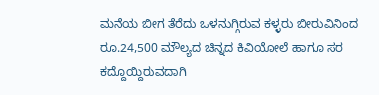ಮನೆಯ ಬೀಗ ತೆರೆದು ಒಳನುಗ್ಗಿರುವ ಕಳ್ಳರು ಬೀರುವಿನಿಂದ ರೂ.24,500 ಮೌಲ್ಯದ ಚಿನ್ನದ ಕಿವಿಯೋಲೆ ಹಾಗೂ ಸರ ಕದ್ದೊಯ್ದಿರುವದಾಗಿ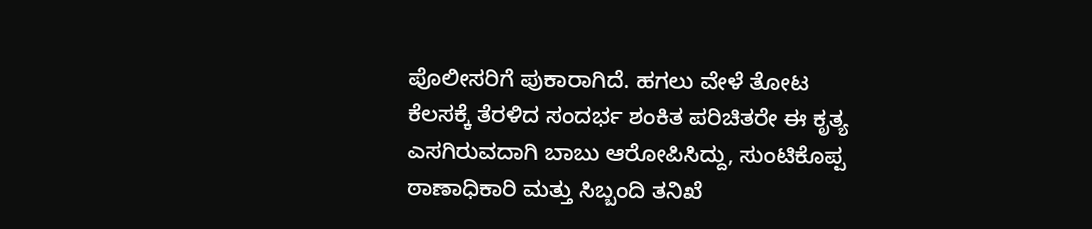ಪೊಲೀಸರಿಗೆ ಪುಕಾರಾಗಿದೆ. ಹಗಲು ವೇಳೆ ತೋಟ ಕೆಲಸಕ್ಕೆ ತೆರಳಿದ ಸಂದರ್ಭ ಶಂಕಿತ ಪರಿಚಿತರೇ ಈ ಕೃತ್ಯ ಎಸಗಿರುವದಾಗಿ ಬಾಬು ಆರೋಪಿಸಿದ್ದು, ಸುಂಟಿಕೊಪ್ಪ ಠಾಣಾಧಿಕಾರಿ ಮತ್ತು ಸಿಬ್ಬಂದಿ ತನಿಖೆ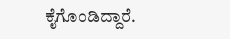ಕೈಗೊಂಡಿದ್ದಾರೆ.